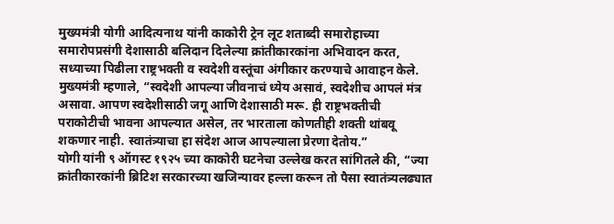मुख्यमंत्री योगी आदित्यनाथ यांनी काकोरी ट्रेन लूट शताब्दी समारोहाच्या समारोपप्रसंगी देशासाठी बलिदान दिलेल्या क्रांतीकारकांना अभिवादन करत, सध्याच्या पिढीला राष्ट्रभक्ती व स्वदेशी वस्तूंचा अंगीकार करण्याचे आवाहन केले.
मुख्यमंत्री म्हणाले, “स्वदेशी आपल्या जीवनाचं ध्येय असावं, स्वदेशीच आपलं मंत्र असावा. आपण स्वदेशीसाठी जगू आणि देशासाठी मरू. ही राष्ट्रभक्तीची पराकोटीची भावना आपल्यात असेल, तर भारताला कोणतीही शक्ती थांबवू शकणार नाही. स्वातंत्र्याचा हा संदेश आज आपल्याला प्रेरणा देतोय.”
योगी यांनी ९ ऑगस्ट १९२५ च्या काकोरी घटनेचा उल्लेख करत सांगितले की, “ज्या क्रांतीकारकांनी ब्रिटिश सरकारच्या खजिन्यावर हल्ला करून तो पैसा स्वातंत्र्यलढ्यात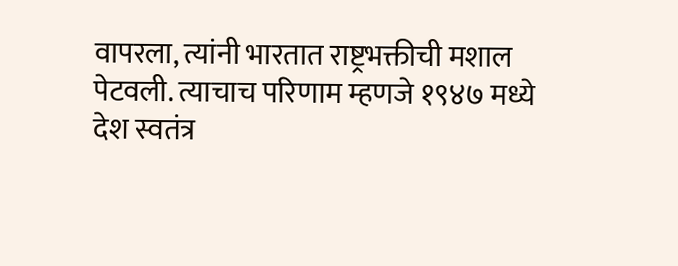वापरला, त्यांनी भारतात राष्ट्रभक्तीची मशाल पेटवली. त्याचाच परिणाम म्हणजे १९४७ मध्ये देश स्वतंत्र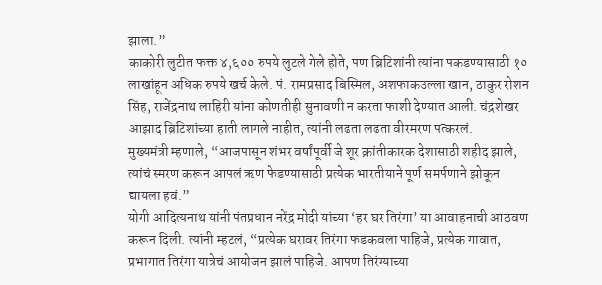झाला.”
काकोरी लुटीत फक्त ४,६०० रुपये लुटले गेले होते, पण ब्रिटिशांनी त्यांना पकडण्यासाठी १० लाखांहून अधिक रुपये खर्च केले. पं. रामप्रसाद बिस्मिल, अशफाकउल्ला खान, ठाकुर रोशन सिंह, राजेंद्रनाथ लाहिरी यांना कोणतीही सुनावणी न करता फाशी देण्यात आली. चंद्रशेखर आझाद ब्रिटिशांच्या हाती लागले नाहीत, त्यांनी लढता लढता वीरमरण पत्करलं.
मुख्यमंत्री म्हणाले, “आजपासून शंभर वर्षांपूर्वी जे शूर क्रांतीकारक देशासाठी शहीद झाले, त्यांचं स्मरण करून आपलं ऋण फेडण्यासाठी प्रत्येक भारतीयाने पूर्ण समर्पणाने झोकून द्यायला हवं.”
योगी आदित्यनाथ यांनी पंतप्रधान नरेंद्र मोदी यांच्या ‘हर घर तिरंगा’ या आवाहनाची आठवण करून दिली. त्यांनी म्हटलं, “प्रत्येक घरावर तिरंगा फडकवला पाहिजे, प्रत्येक गावात, प्रभागात तिरंगा यात्रेचं आयोजन झालं पाहिजे. आपण तिरंग्याच्या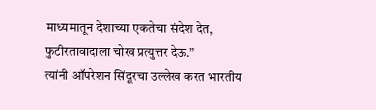माध्यमातून देशाच्या एकतेचा संदेश देत, फुटीरतावादाला चोख प्रत्युत्तर देऊ.”
त्यांनी ऑपरेशन सिंदूरचा उल्लेख करत भारतीय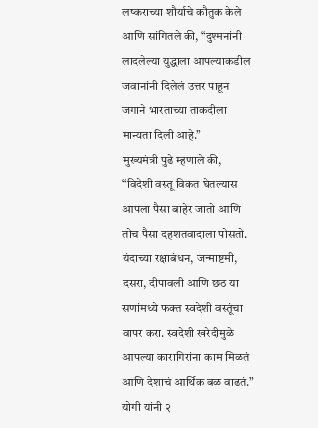लष्कराच्या शौर्याचे कौतुक केले आणि सांगितले की, “दुश्मनांनी लादलेल्या युद्धाला आपल्याकडील जवानांनी दिलेलं उत्तर पाहून जगाने भारताच्या ताकदीला मान्यता दिली आहे.”
मुख्यमंत्री पुढे म्हणाले की, “विदेशी वस्तू विकत घेतल्यास आपला पैसा बाहेर जातो आणि तोच पैसा दहशतवादाला पोसतो. यंदाच्या रक्षाबंधन, जन्माष्टमी, दसरा, दीपावली आणि छठ या सणांमध्ये फक्त स्वदेशी वस्तूंचा वापर करा. स्वदेशी खरेदीमुळे आपल्या कारागिरांना काम मिळतं आणि देशाचं आर्थिक बळ वाढतं.”
योगी यांनी २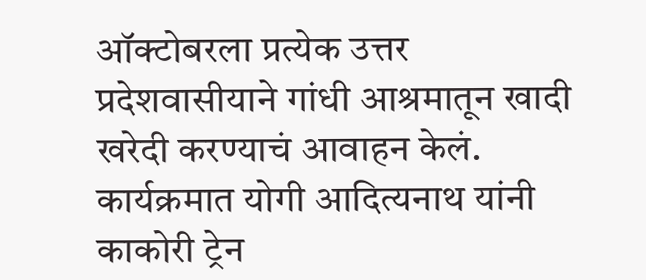ऑक्टोबरला प्रत्येक उत्तर प्रदेशवासीयाने गांधी आश्रमातून खादी खरेदी करण्याचं आवाहन केलं.
कार्यक्रमात योगी आदित्यनाथ यांनी काकोरी ट्रेन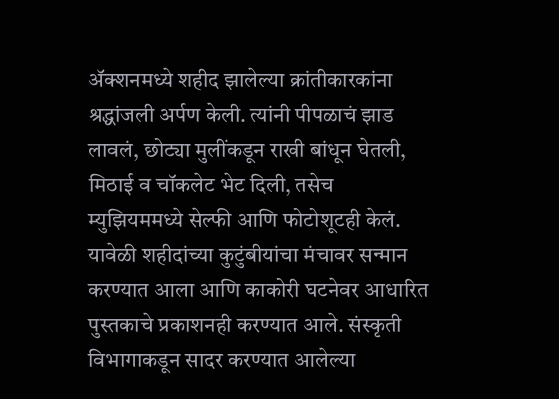ॲक्शनमध्ये शहीद झालेल्या क्रांतीकारकांना श्रद्धांजली अर्पण केली. त्यांनी पीपळाचं झाड लावलं, छोट्या मुलींकडून राखी बांधून घेतली, मिठाई व चॉकलेट भेट दिली, तसेच म्युझियममध्ये सेल्फी आणि फोटोशूटही केलं.
यावेळी शहीदांच्या कुटुंबीयांचा मंचावर सन्मान करण्यात आला आणि काकोरी घटनेवर आधारित पुस्तकाचे प्रकाशनही करण्यात आले. संस्कृती विभागाकडून सादर करण्यात आलेल्या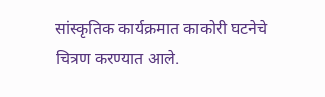सांस्कृतिक कार्यक्रमात काकोरी घटनेचे चित्रण करण्यात आले.